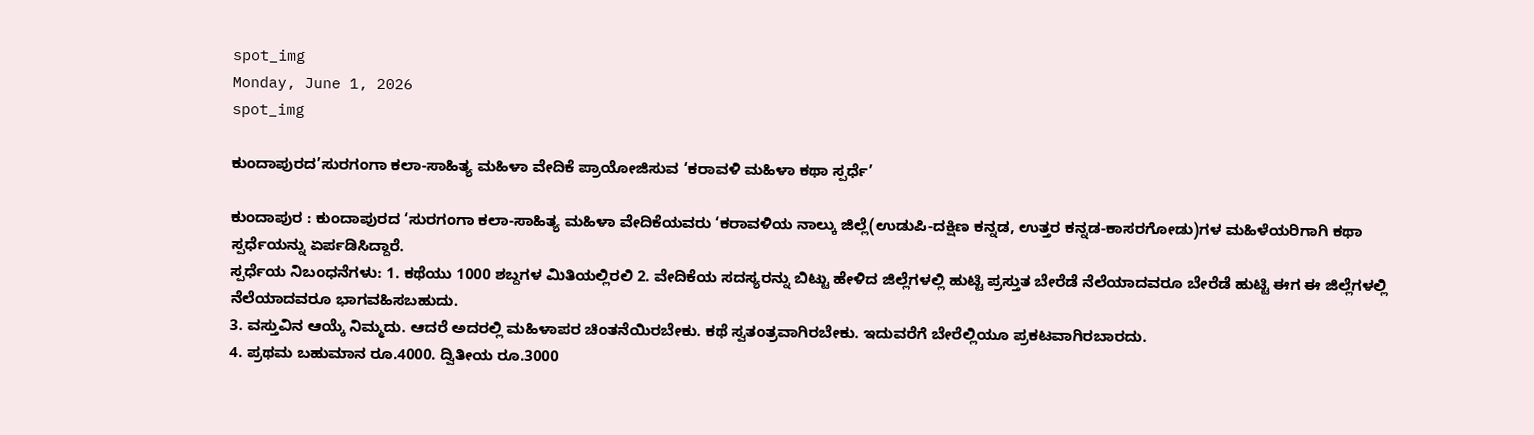spot_img
Monday, June 1, 2026
spot_img

ಕುಂದಾಪುರದ’ಸುರಗಂಗಾ ಕಲಾ-ಸಾಹಿತ್ಯ ಮಹಿಳಾ ವೇದಿಕೆ ಪ್ರಾಯೋಜಿಸುವ ‘ಕರಾವಳಿ ಮಹಿಳಾ ಕಥಾ ಸ್ಪರ್ಧೆ’

ಕುಂದಾಪುರ : ಕುಂದಾಪುರದ ‘ಸುರಗಂಗಾ ಕಲಾ-ಸಾಹಿತ್ಯ ಮಹಿಳಾ ವೇದಿಕೆಯವರು ‘ಕರಾವಳಿಯ ನಾಲ್ಕು ಜಿಲ್ಲೆ(ಉಡುಪಿ-ದಕ್ಷಿಣ ಕನ್ನಡ, ಉತ್ತರ ಕನ್ನಡ-ಕಾಸರಗೋಡು)ಗಳ ಮಹಿಳೆಯರಿಗಾಗಿ ಕಥಾ ಸ್ಪರ್ಧೆಯನ್ನು ಏರ್ಪಡಿಸಿದ್ದಾರೆ.
ಸ್ಪರ್ಧೆಯ ನಿಬಂಧನೆಗಳು: 1. ಕಥೆಯು 1000 ಶಬ್ದಗಳ ಮಿತಿಯಲ್ಲಿರಲಿ 2. ವೇದಿಕೆಯ ಸದಸ್ಯರನ್ನು ಬಿಟ್ಟು ಹೇಳಿದ ಜಿಲ್ಲೆಗಳಲ್ಲಿ ಹುಟ್ಟಿ ಪ್ರಸ್ತುತ ಬೇರೆಡೆ ನೆಲೆಯಾದವರೂ ಬೇರೆಡೆ ಹುಟ್ಟಿ ಈಗ ಈ ಜಿಲ್ಲೆಗಳಲ್ಲಿ ನೆಲೆಯಾದವರೂ ಭಾಗವಹಿಸಬಹುದು.
3. ವಸ್ತುವಿನ ಆಯ್ಕೆ ನಿಮ್ಮದು. ಆದರೆ ಅದರಲ್ಲಿ ಮಹಿಳಾಪರ ಚಿಂತನೆಯಿರಬೇಕು. ಕಥೆ ಸ್ವತಂತ್ರವಾಗಿರಬೇಕು. ಇದುವರೆಗೆ ಬೇರೆಲ್ಲಿಯೂ ಪ್ರಕಟವಾಗಿರಬಾರದು.
4. ಪ್ರಥಮ ಬಹುಮಾನ ರೂ.4000. ದ್ವಿತೀಯ ರೂ.3000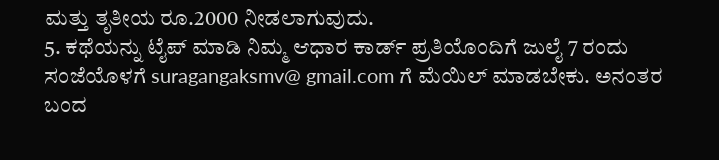ಮತ್ತು ತೃತೀಯ ರೂ.2000 ನೀಡಲಾಗುವುದು.
5. ಕಥೆಯನ್ನು ಟೈಪ್ ಮಾಡಿ ನಿಮ್ಮ ಆಧಾರ ಕಾರ್ಡ್ ಪ್ರತಿಯೊಂದಿಗೆ ಜುಲೈ 7 ರಂದು ಸಂಜೆಯೊಳಗೆ suragangaksmv@ gmail.com ಗೆ ಮೆಯಿಲ್ ಮಾಡಬೇಕು. ಅನಂತರ ಬಂದ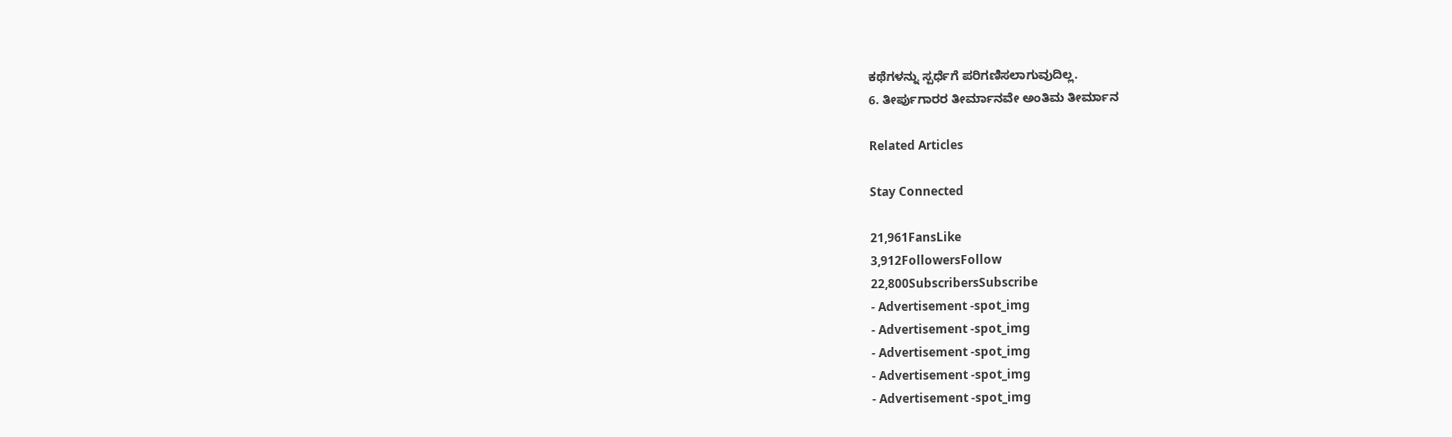ಕಥೆಗಳನ್ನು ಸ್ಪರ್ಧೆಗೆ ಪರಿಗಣಿಸಲಾಗುವುದಿಲ್ಲ.
6. ತೀರ್ಪುಗಾರರ ತೀರ್ಮಾನವೇ ಅಂತಿಮ ತೀರ್ಮಾನ

Related Articles

Stay Connected

21,961FansLike
3,912FollowersFollow
22,800SubscribersSubscribe
- Advertisement -spot_img
- Advertisement -spot_img
- Advertisement -spot_img
- Advertisement -spot_img
- Advertisement -spot_img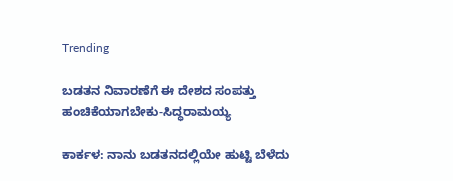Trending

ಬಡತನ ನಿವಾರಣೆಗೆ ಈ ದೇಶದ ಸಂಪತ್ತು ಹಂಚಿಕೆಯಾಗಬೇಕು-ಸಿದ್ಧರಾಮಯ್ಯ

ಕಾರ್ಕಳ: ನಾನು ಬಡತನದಲ್ಲಿಯೇ ಹುಟ್ಟಿ ಬೆಳೆದು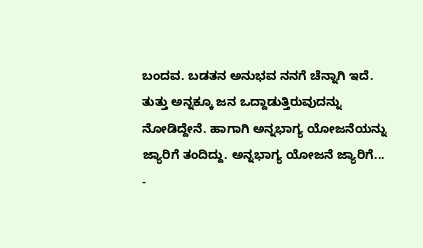ಬಂದವ. ಬಡತನ ಅನುಭವ ನನಗೆ ಚೆನ್ನಾಗಿ ಇದೆ. ತುತ್ತು ಅನ್ನಕ್ಕೂ ಜನ ಒದ್ದಾಡುತ್ತಿರುವುದನ್ನು ನೋಡಿದ್ದೇನೆ. ಹಾಗಾಗಿ ಅನ್ನಭಾಗ್ಯ ಯೋಜನೆಯನ್ನು ಜ್ಯಾರಿಗೆ ತಂದಿದ್ದು. ಅನ್ನಭಾಗ್ಯ ಯೋಜನೆ ಜ್ಯಾರಿಗೆ...
-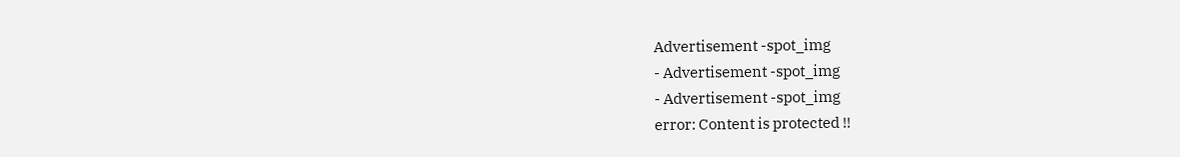Advertisement -spot_img
- Advertisement -spot_img
- Advertisement -spot_img
error: Content is protected !!